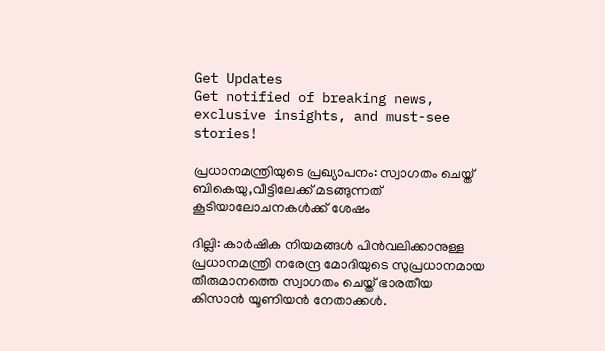Get Updates
Get notified of breaking news, exclusive insights, and must-see stories!

പ്രധാനമന്ത്രിയുടെ പ്രഖ്യാപനം: സ്വാഗതം ചെയ്ത് ബികെയു,വീട്ടിലേക്ക് മടങ്ങുന്നത് കൂടിയാലോചനകള്‍ക്ക് ശേഷം

ദില്ലി: കാര്‍ഷിക നിയമങ്ങള്‍ പിന്‍വലിക്കാനുള്ള പ്രധാനമന്ത്രി നരേന്ദ്ര മോദിയുടെ സുപ്രധാനമായ തീരുമാനത്തെ സ്വാഗതം ചെയ്ത് ഭാരതീയ കിസാന്‍ യൂണിയന്‍ നേതാക്കള്‍.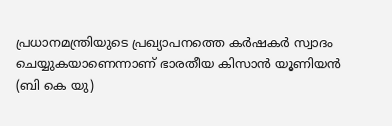പ്രധാനമന്ത്രിയുടെ പ്രഖ്യാപനത്തെ കര്‍ഷകര്‍ സ്വാദം ചെയ്യുകയാണെന്നാണ് ഭാരതീയ കിസാൻ യൂണിയൻ (ബി കെ യു)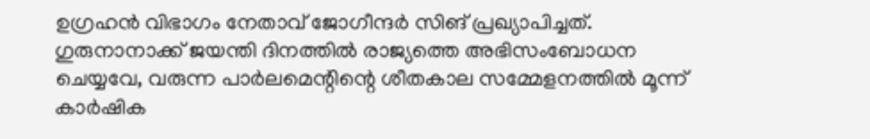ഉഗ്രഹൻ വിഭാഗം നേതാവ് ജോഗീന്ദര്‍ സിങ് പ്രഖ്യാപിച്ചത്. ഗുരുനാനാക്ക് ജയന്തി ദിനത്തിൽ രാജ്യത്തെ അഭിസംബോധന ചെയ്യവേ, വരുന്ന പാർലമെന്റിന്റെ ശീതകാല സമ്മേളനത്തിൽ മൂന്ന് കാർഷിക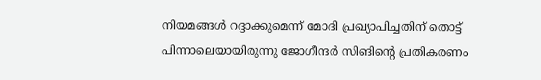നിയമങ്ങൾ റദ്ദാക്കുമെന്ന് മോദി പ്രഖ്യാപിച്ചതിന് തൊട്ട് പിന്നാലെയായിരുന്നു ജോഗീന്ദര്‍ സിങിന്റെ പ്രതികരണം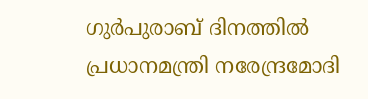ഗുർപുരാബ് ദിനത്തിൽ പ്രധാനമന്ത്രി നരേന്ദ്രമോദി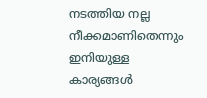നടത്തിയ നല്ല നീക്കമാണിതെന്നും ഇനിയുള്ള കാര്യങ്ങള്‍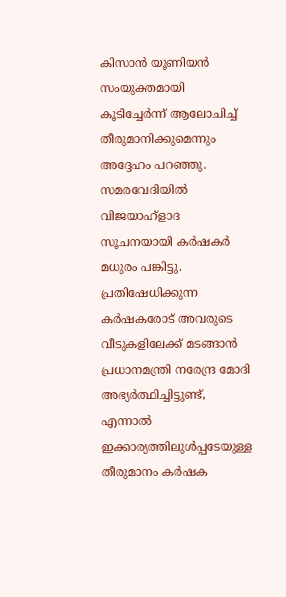കിസാന്‍ യൂണിയന്‍ സംയുക്തമായി കൂടിച്ചേര്‍ന്ന് ആലോചിച്ച് തീരുമാനിക്കുമെന്നും അദ്ദേഹം പറഞ്ഞു. സമരവേദിയില്‍ വിജയാഹ്ളാദ സൂചനയായി കര്‍ഷകര്‍ മധുരം പങ്കിട്ടു. പ്രതിഷേധിക്കുന്ന കർഷകരോട് അവരുടെ വീടുകളിലേക്ക് മടങ്ങാൻ പ്രധാനമന്ത്രി നരേന്ദ്ര മോദി അഭ്യര്‍ത്ഥിച്ചിട്ടുണ്ട്, എന്നാല്‍ ഇക്കാര്യത്തിലുള്‍പ്പടേയുള്ള തീരുമാനം കര്‍ഷക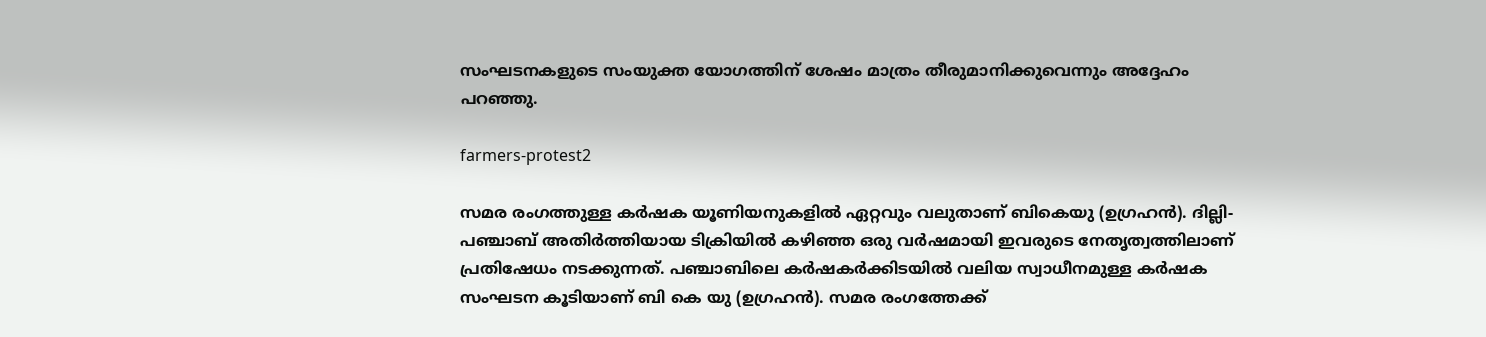സംഘടനകളുടെ സംയുക്ത യോഗത്തിന് ശേഷം മാത്രം തീരുമാനിക്കുവെന്നും അദ്ദേഹം പറഞ്ഞു.

farmers-protest2

സമര രംഗത്തുള്ള കര്‍ഷക യൂണിയനുകളില്‍ ഏറ്റവും വലുതാണ് ബികെയു (ഉഗ്രഹൻ). ദില്ലി-പഞ്ചാബ് അതിര്‍ത്തിയായ ടിക്രിയില്‍ കഴിഞ്ഞ ഒരു വര്‍ഷമായി ഇവരുടെ നേതൃത്വത്തിലാണ് പ്രതിഷേധം നടക്കുന്നത്. പഞ്ചാബിലെ കര്‍ഷകര്‍ക്കിടയില്‍ വലിയ സ്വാധീനമുള്ള കര്‍ഷക സംഘടന കൂടിയാണ് ബി കെ യു (ഉഗ്രഹൻ). സമര രംഗത്തേക്ക്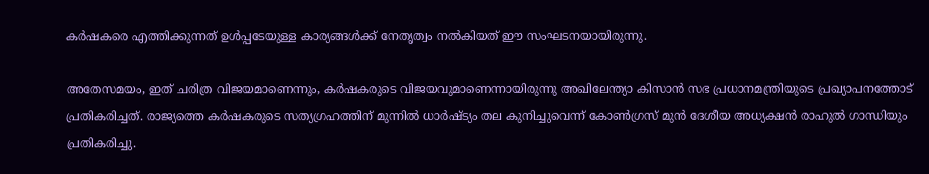കര്‍ഷകരെ എത്തിക്കുന്നത് ഉള്‍പ്പടേയുള്ള കാര്യങ്ങള്‍ക്ക് നേതൃത്വം നല്‍കിയത് ഈ സംഘടനയായിരുന്നു.

അതേസമയം, ഇത് ചരിത്ര വിജയമാണെന്നും, കര്‍ഷകരുടെ വിജയവുമാണെന്നായിരുന്നു അഖിലേന്ത്യാ കിസാൻ സഭ പ്രധാനമന്ത്രിയുടെ പ്രഖ്യാപനത്തോട് പ്രതികരിച്ചത്. രാജ്യത്തെ കർഷകരുടെ സത്യഗ്രഹത്തിന് മുന്നിൽ ധാർഷ്ട്യം തല കുനിച്ചുവെന്ന് കോണ്‍ഗ്രസ് മുന്‍ ദേശീയ അധ്യക്ഷന്‍ രാഹുല്‍ ഗാന്ധിയും പ്രതികരിച്ചു.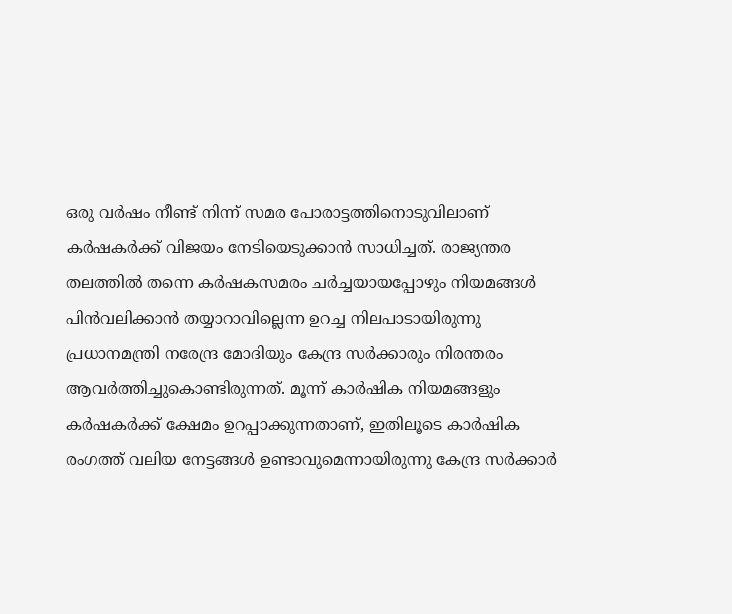ഒരു വര്‍ഷം നീണ്ട് നിന്ന് സമര പോരാട്ടത്തിനൊടുവിലാണ് കര്‍ഷകര്‍ക്ക് വിജയം നേടിയെടുക്കാന്‍ സാധിച്ചത്. രാജ്യന്തര തലത്തില്‍ തന്നെ കര്‍ഷകസമരം ചര്‍ച്ചയായപ്പോഴും നിയമങ്ങള്‍ പിന്‍വലിക്കാന്‍ തയ്യാറാവില്ലെന്ന ഉറച്ച നിലപാടായിരുന്നു പ്രധാനമന്ത്രി നരേന്ദ്ര മോദിയും കേന്ദ്ര സര്‍ക്കാരും നിരന്തരം ആവര്‍ത്തിച്ചുകൊണ്ടിരുന്നത്. മൂന്ന് കാര്‍ഷിക നിയമങ്ങളും കര്‍ഷകര്‍ക്ക് ക്ഷേമം ഉറപ്പാക്കുന്നതാണ്, ഇതിലൂടെ കാര്‍ഷിക രംഗത്ത് വലിയ നേട്ടങ്ങള്‍ ഉണ്ടാവുമെന്നായിരുന്നു കേന്ദ്ര സര്‍ക്കാര്‍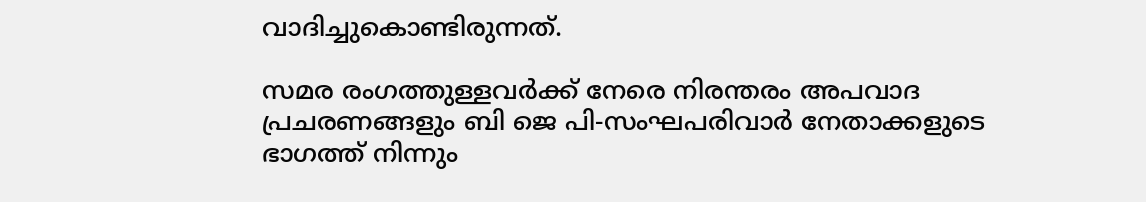വാദിച്ചുകൊണ്ടിരുന്നത്.

സമര രംഗത്തുള്ളവര്‍ക്ക് നേരെ നിരന്തരം അപവാദ പ്രചരണങ്ങളും ബി ജെ പി-സംഘപരിവാര്‍ നേതാക്കളുടെ ഭാഗത്ത് നിന്നും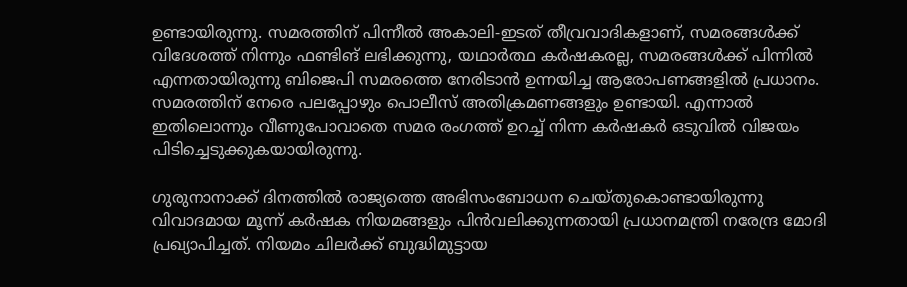ഉണ്ടായിരുന്നു. സമരത്തിന് പിന്നീല്‍ അകാലി-ഇടത് തീവ്രവാദികളാണ്, സമരങ്ങള്‍ക്ക് വിദേശത്ത് നിന്നും ഫണ്ടിങ് ലഭിക്കുന്നു, യഥാര്‍ത്ഥ കര്‍ഷകരല്ല, സമരങ്ങള്‍ക്ക് പിന്നില്‍ എന്നതായിരുന്നു ബിജെപി സമരത്തെ നേരിടാന്‍ ഉന്നയിച്ച ആരോപണങ്ങളില്‍ പ്രധാനം. സമരത്തിന് നേരെ പലപ്പോഴും പൊലീസ് അതിക്രമണങ്ങളും ഉണ്ടായി. എന്നാല്‍ ഇതിലൊന്നും വീണുപോവാതെ സമര രംഗത്ത് ഉറച്ച് നിന്ന കര്‍ഷകര്‍ ഒടുവില്‍ വിജയം പിടിച്ചെടുക്കുകയായിരുന്നു.

ഗുരുനാനാക്ക് ദിനത്തില്‍ രാജ്യത്തെ അഭിസംബോധന ചെയ്തുകൊണ്ടായിരുന്നു വിവാദമായ മൂന്ന് കര്‍ഷക നിയമങ്ങളും പിന്‍വലിക്കുന്നതായി പ്രധാനമന്ത്രി നരേന്ദ്ര മോദി പ്രഖ്യാപിച്ചത്. നിയമം ചിലര്‍ക്ക് ബുദ്ധിമുട്ടായ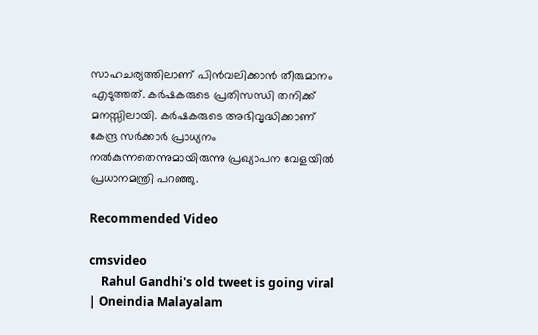സാഹചര്യത്തിലാണ് പിന്‍വലിക്കാന്‍ തീരുമാനം എടുത്തത്. കര്‍ഷകരുടെ പ്രതിസന്ധി തനിക്ക് മനസ്സിലായി. കര്‍ഷകരുടെ അഭിവൃദ്ധിക്കാണ് കേന്ദ്ര സര്‍ക്കാര്‍ പ്രാധ്യനം നല്‍കുന്നതെന്നുമായിരുന്നു പ്രഖ്യാപന വേളയില്‍ പ്രധാനമന്ത്രി പറഞ്ഞു.

Recommended Video

cmsvideo
    Rahul Gandhi's old tweet is going viral | Oneindia Malayalam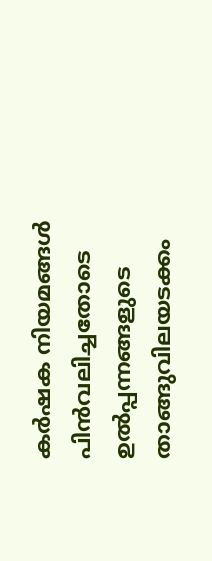കര്‍ഷക നിയമങ്ങള്‍ പിന്‍വലിച്ചതോടെ ഉൽപ്പന്നങ്ങളുടെ താങ്ങുവിലയടക്കം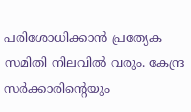പരിശോധിക്കാൻ പ്രത്യേക സമിതി നിലവിൽ വരും. കേന്ദ്ര സർക്കാരിന്റെയും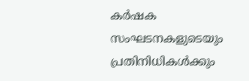കർഷക സംഘടനകളുടെയും പ്രതിനിധികൾക്കും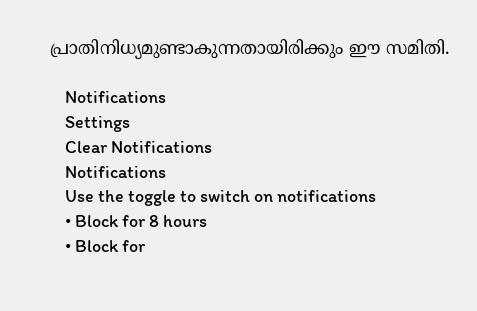പ്രാതിനിധ്യമുണ്ടാകുന്നതായിരിക്കും ഈ സമിതി.

    Notifications
    Settings
    Clear Notifications
    Notifications
    Use the toggle to switch on notifications
    • Block for 8 hours
    • Block for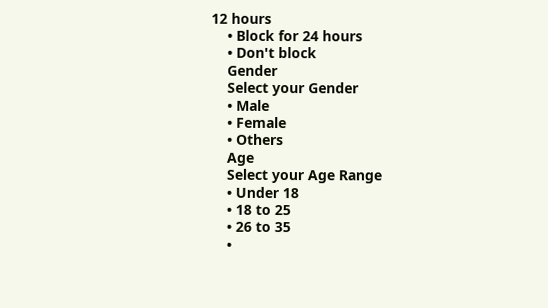12 hours
    • Block for 24 hours
    • Don't block
    Gender
    Select your Gender
    • Male
    • Female
    • Others
    Age
    Select your Age Range
    • Under 18
    • 18 to 25
    • 26 to 35
    •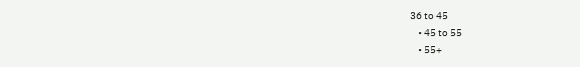36 to 45
    • 45 to 55
    • 55+